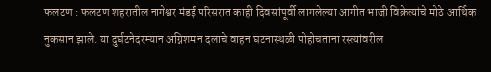फलटण : फलटण शहरातील नागेश्वर मंडई परिसरात काही दिवसांपूर्वी लागलेल्या आगीत भाजी विक्रेत्यांचे मोठे आर्थिक नुकसान झाले. या दुर्घटनेदरम्यान अग्निशमन दलाचे वाहन घटनास्थळी पोहोचताना रस्त्यांवरील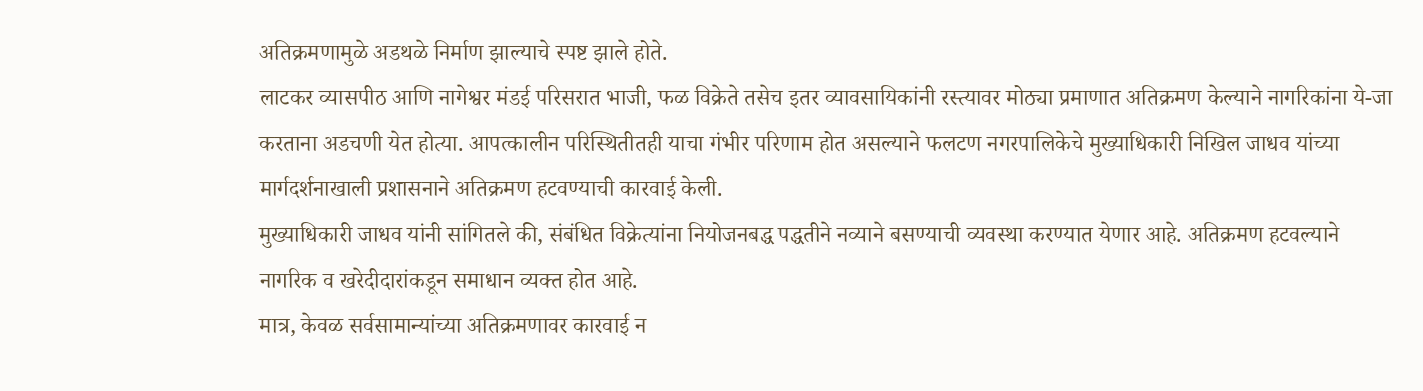अतिक्रमणामुळे अडथळे निर्माण झाल्याचे स्पष्ट झाले होते.
लाटकर व्यासपीठ आणि नागेश्वर मंडई परिसरात भाजी, फळ विक्रेते तसेच इतर व्यावसायिकांनी रस्त्यावर मोठ्या प्रमाणात अतिक्रमण केल्याने नागरिकांना ये-जा करताना अडचणी येत होत्या. आपत्कालीन परिस्थितीतही याचा गंभीर परिणाम होत असल्याने फलटण नगरपालिकेचे मुख्याधिकारी निखिल जाधव यांच्या मार्गदर्शनाखाली प्रशासनाने अतिक्रमण हटवण्याची कारवाई केली.
मुख्याधिकारी जाधव यांनी सांगितले की, संबंधित विक्रेत्यांना नियोजनबद्ध पद्धतीने नव्याने बसण्याची व्यवस्था करण्यात येणार आहे. अतिक्रमण हटवल्याने नागरिक व खरेदीदारांकडून समाधान व्यक्त होत आहे.
मात्र, केवळ सर्वसामान्यांच्या अतिक्रमणावर कारवाई न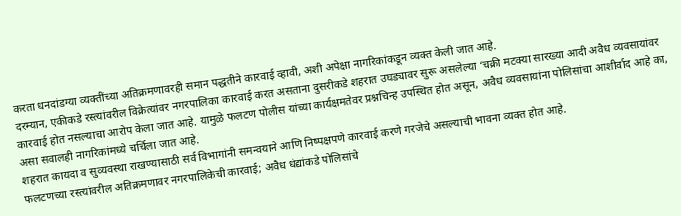करता धनदांडग्या व्यक्तींच्या अतिक्रमणावरही समान पद्धतीने कारवाई व्हावी, अशी अपेक्षा नागरिकांकडून व्यक्त केली जात आहे.
दरम्यान, एकीकडे रस्त्यांवरील विक्रेत्यांवर नगरपालिका कारवाई करत असताना दुसरीकडे शहरात उघड्यावर सुरू असलेल्या ‘चक्री मटक्या सारख्या आदी अवैध व्यवसायांवर कारवाई होत नसल्याचा आरोप केला जात आहे. यामुळे फलटण पोलीस यांच्या कार्यक्षमतेवर प्रश्नचिन्ह उपस्थित होत असून, अवैध व्यवसायांना पोलिसांचा आशीर्वाद आहे का, असा सवालही नागरिकांमध्ये चर्चिला जात आहे.
शहरात कायदा व सुव्यवस्था राखण्यासाठी सर्व विभागांनी समन्वयाने आणि निष्पक्षपणे कारवाई करणे गरजेचे असल्याची भावना व्यक्त होत आहे.
फलटणच्या रस्त्यांवरील अतिक्रमणावर नगरपालिकेची कारवाई; अवैध धंद्यांकडे पोलिसांचे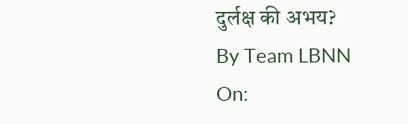दुर्लक्ष की अभय?
By Team LBNN
On: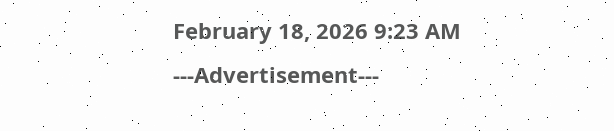February 18, 2026 9:23 AM
---Advertisement---